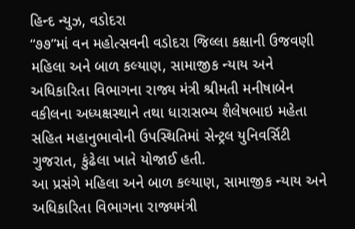હિન્દ ન્યુઝ, વડોદરા
“૭૭”માં વન મહોત્સવની વડોદરા જિલ્લા કક્ષાની ઉજવણી મહિલા અને બાળ કલ્યાણ, સામાજીક ન્યાય અને અધિકારિતા વિભાગના રાજ્ય મંત્રી શ્રીમતી મનીષાબેન વકીલના અધ્યક્ષસ્થાને તથા ધારાસભ્ય શૈલેષભાઇ મહેતા સહિત મહાનુભાવોની ઉપસ્થિતિમાં સેન્ટ્રલ યુનિવર્સિટી ગુજરાત, કુંઢેલા ખાતે યોજાઈ હતી.
આ પ્રસંગે મહિલા અને બાળ કલ્યાણ, સામાજીક ન્યાય અને અધિકારિતા વિભાગના રાજ્યમંત્રી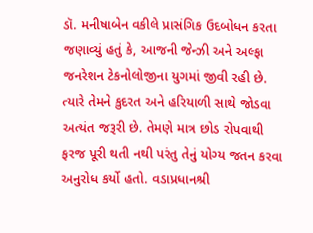ડૉ. મનીષાબેન વકીલે પ્રાસંગિક ઉદબોધન કરતા જણાવ્યું હતું કે, આજની જેન્ઝી અને અલ્ફા જનરેશન ટેકનોલોજીના યુગમાં જીવી રહી છે. ત્યારે તેમને કુદરત અને હરિયાળી સાથે જોડવા અત્યંત જરૂરી છે. તેમણે માત્ર છોડ રોપવાથી ફરજ પૂરી થતી નથી પરંતુ તેનું યોગ્ય જતન કરવા અનુરોધ કર્યો હતો. વડાપ્રધાનશ્રી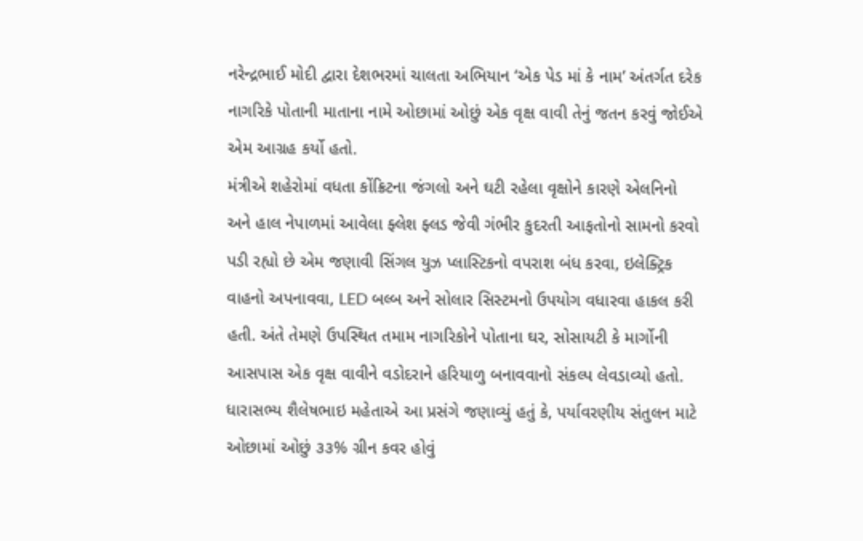નરેન્દ્રભાઈ મોદી દ્વારા દેશભરમાં ચાલતા અભિયાન ‘એક પેડ માં કે નામ’ અંતર્ગત દરેક નાગરિકે પોતાની માતાના નામે ઓછામાં ઓછું એક વૃક્ષ વાવી તેનું જતન કરવું જોઈએ એમ આગ્રહ કર્યો હતો.
મંત્રીએ શહેરોમાં વધતા કોંક્રિટના જંગલો અને ઘટી રહેલા વૃક્ષોને કારણે એલનિનો અને હાલ નેપાળમાં આવેલા ફ્લેશ ફ્લડ જેવી ગંભીર કુદરતી આફતોનો સામનો કરવો પડી રહ્યો છે એમ જણાવી સિંગલ યુઝ પ્લાસ્ટિકનો વપરાશ બંધ કરવા, ઇલેક્ટ્રિક વાહનો અપનાવવા, LED બલ્બ અને સોલાર સિસ્ટમનો ઉપયોગ વધારવા હાકલ કરી હતી. અંતે તેમણે ઉપસ્થિત તમામ નાગરિકોને પોતાના ઘર, સોસાયટી કે માર્ગોની આસપાસ એક વૃક્ષ વાવીને વડોદરાને હરિયાળુ બનાવવાનો સંકલ્પ લેવડાવ્યો હતો.
ધારાસભ્ય શૈલેષભાઇ મહેતાએ આ પ્રસંગે જણાવ્યું હતું કે, પર્યાવરણીય સંતુલન માટે ઓછામાં ઓછું ૩૩% ગ્રીન કવર હોવું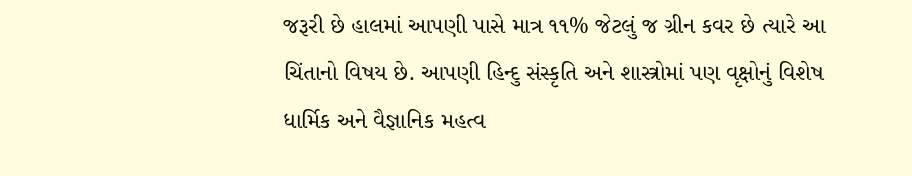જરૂરી છે હાલમાં આપણી પાસે માત્ર ૧૧% જેટલું જ ગ્રીન કવર છે ત્યારે આ ચિંતાનો વિષય છે. આપણી હિન્દુ સંસ્કૃતિ અને શાસ્ત્રોમાં પણ વૃક્ષોનું વિશેષ ધાર્મિક અને વૈજ્ઞાનિક મહત્વ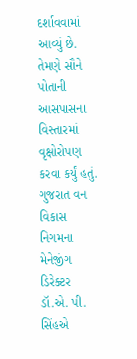દર્શાવવામાં આવ્યું છે. તેમણે સૌને પોતાની આસપાસના વિસ્તારમાં વૃક્ષોરોપણ કરવા કર્યું હતું.
ગુજરાત વન વિકાસ નિગમના મેનેજીંગ ડિરેક્ટર ડૉ.એ. પી. સિંહએ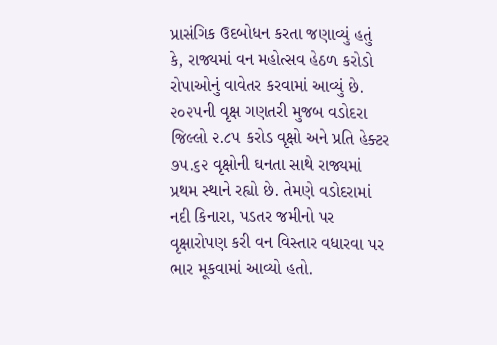પ્રાસંગિક ઉદબોધન કરતા જણાવ્યું હતું કે, રાજ્યમાં વન મહોત્સવ હેઠળ કરોડો રોપાઓનું વાવેતર કરવામાં આવ્યું છે. ૨૦૨૫ની વૃક્ષ ગણતરી મુજબ વડોદરા જિલ્લો ૨.૮૫ કરોડ વૃક્ષો અને પ્રતિ હેક્ટર ૭૫.૬૨ વૃક્ષોની ઘનતા સાથે રાજ્યમાં પ્રથમ સ્થાને રહ્યો છે. તેમણે વડોદરામાં નદી કિનારા, પડતર જમીનો પર વૃક્ષારોપણ કરી વન વિસ્તાર વધારવા પર ભાર મૂકવામાં આવ્યો હતો.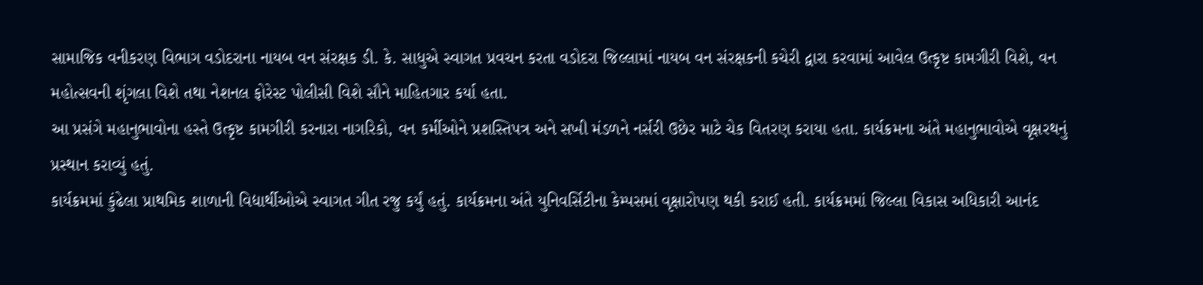સામાજિક વનીકરણ વિભાગ વડોદરાના નાયબ વન સંરક્ષક ડી. કે. સાધુએ સ્વાગત પ્રવચન કરતા વડોદરા જિલ્લામાં નાયબ વન સંરક્ષકની કચેરી દ્વારા કરવામાં આવેલ ઉત્કૃષ્ટ કામગીરી વિશે, વન મહોત્સવની શૃંગલા વિશે તથા નેશનલ ફોરેસ્ટ પોલીસી વિશે સૌને માહિતગાર કર્યા હતા.
આ પ્રસંગે મહાનુભાવોના હસ્તે ઉત્કૃષ્ટ કામગીરી કરનારા નાગરિકો, વન કર્મીઓને પ્રશસ્તિપત્ર અને સખી મંડળને નર્સરી ઉછેર માટે ચેક વિતરણ કરાયા હતા. કાર્યક્રમના અંતે મહાનુભાવોએ વૃક્ષરથનું પ્રસ્થાન કરાવ્યું હતું.
કાર્યક્રમમાં કુંઢેલા પ્રાથમિક શાળાની વિદ્યાર્થીઓએ સ્વાગત ગીત રજુ કર્યું હતું. કાર્યક્રમના અંતે યુનિવર્સિટીના કેમ્પસમાં વૃક્ષારોપણ થકી કરાઈ હતી. કાર્યક્રમમાં જિલ્લા વિકાસ અધિકારી આનંદ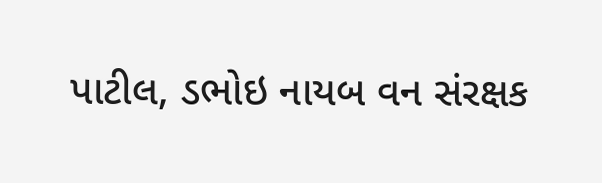પાટીલ, ડભોઇ નાયબ વન સંરક્ષક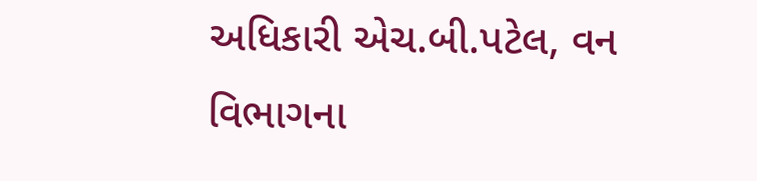અધિકારી એચ.બી.પટેલ, વન વિભાગના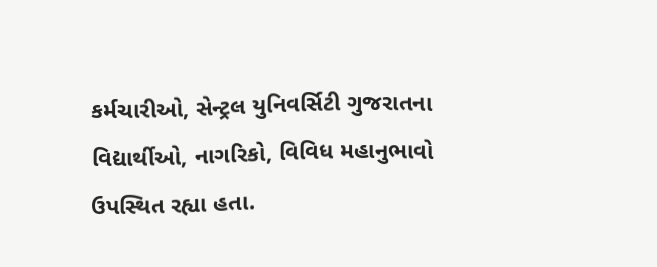કર્મચારીઓ, સેન્ટ્રલ યુનિવર્સિટી ગુજરાતના વિદ્યાર્થીઓ, નાગરિકો, વિવિધ મહાનુભાવો ઉપસ્થિત રહ્યા હતા.